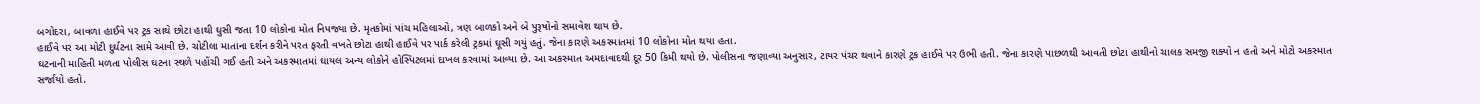બગોદરા, બાવળા હાઈવે પર ટ્રક સાથે છોટા હાથી ઘુસી જતા 10 લોકોના મોત નિપજ્યા છે. મૃતકોમાં પાંચ મહિલાઓ, ત્રણ બાળકો અને બે પુરૂષોનો સમાવેશ થાય છે.
હાઈવે પર આ મોટી દુર્ઘટના સામે આવી છે. ચોટીલા માતાના દર્શન કરીને પરત ફરતી વખતે છોટા હાથી હાઈવે પર પાર્ક કરેલી ટ્રકમાં ઘૂસી ગયું હતું. જેના કારણે અકસ્માતમાં 10 લોકોના મોત થયા હતા.
ઘટનાની માહિતી મળતા પોલીસ ઘટના સ્થળે પહોંચી ગઈ હતી અને અકસ્માતમાં ઘાયલ અન્ય લોકોને હોસ્પિટલમાં દાખલ કરવામાં આવ્યા છે. આ અકસ્માત અમદાવાદથી દૂર 50 કિમી થયો છે. પોલીસના જણાવ્યા અનુસાર, ટાયર પંચર થવાને કારણે ટ્રક હાઈવે પર ઉભી હતી. જેના કારણે પાછળથી આવતી છોટા હાથીનો ચાલક સમજી શક્યો ન હતો અને મોટો અકસ્માત સર્જાયો હતો.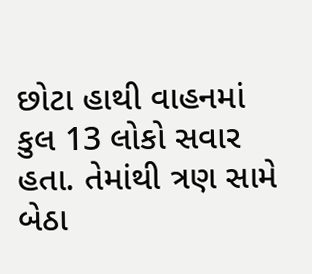છોટા હાથી વાહનમાં કુલ 13 લોકો સવાર હતા. તેમાંથી ત્રણ સામે બેઠા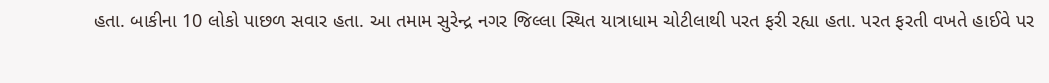હતા. બાકીના 10 લોકો પાછળ સવાર હતા. આ તમામ સુરેન્દ્ર નગર જિલ્લા સ્થિત યાત્રાધામ ચોટીલાથી પરત ફરી રહ્યા હતા. પરત ફરતી વખતે હાઈવે પર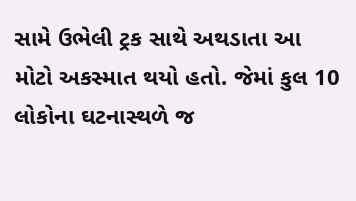સામે ઉભેલી ટ્રક સાથે અથડાતા આ મોટો અકસ્માત થયો હતો. જેમાં કુલ 10 લોકોના ઘટનાસ્થળે જ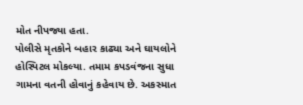મોત નીપજ્યા હતા.
પોલીસે મૃતકોને બહાર કાઢ્યા અને ઘાયલોને હોસ્પિટલ મોકલ્યા. તમામ કપડવંજના સુધા ગામના વતની હોવાનું કહેવાય છે. અકસ્માત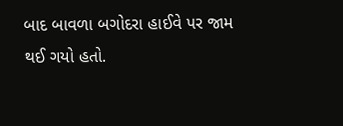બાદ બાવળા બગોદરા હાઈવે પર જામ થઈ ગયો હતો.